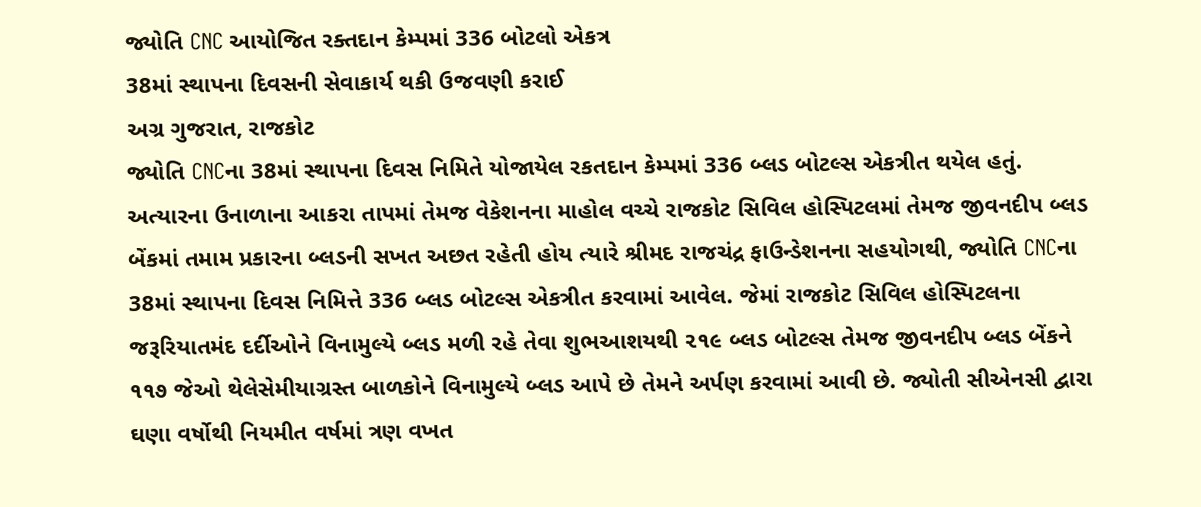જ્યોતિ CNC આયોજિત રક્તદાન કેમ્પમાં 336 બોટલો એકત્ર
38માં સ્થાપના દિવસની સેવાકાર્ય થકી ઉજવણી કરાઈ
અગ્ર ગુજરાત, રાજકોટ
જ્યોતિ CNCના 38માં સ્થાપના દિવસ નિમિતે યોજાયેલ રકતદાન કેમ્પમાં 336 બ્લડ બોટલ્સ એકત્રીત થયેલ હતું.
અત્યારના ઉનાળાના આકરા તાપમાં તેમજ વેકેશનના માહોલ વચ્ચે રાજકોટ સિવિલ હોસ્પિટલમાં તેમજ જીવનદીપ બ્લડ બેંકમાં તમામ પ્રકારના બ્લડની સખત અછત રહેતી હોય ત્યારે શ્રીમદ રાજચંદ્ર ફાઉન્ડેશનના સહયોગથી, જ્યોતિ CNCના 38માં સ્થાપના દિવસ નિમિત્તે 336 બ્લડ બોટલ્સ એકત્રીત કરવામાં આવેલ. જેમાં રાજકોટ સિવિલ હોસ્પિટલના જરૂરિયાતમંદ દર્દીઓને વિનામુલ્યે બ્લડ મળી રહે તેવા શુભઆશયથી ૨૧૯ બ્લડ બોટલ્સ તેમજ જીવનદીપ બ્લડ બેંકને ૧૧૭ જેઓ થેલેસેમીયાગ્રસ્ત બાળકોને વિનામુલ્યે બ્લડ આપે છે તેમને અર્પણ કરવામાં આવી છે. જ્યોતી સીએનસી દ્વારા ઘણા વર્ષોથી નિયમીત વર્ષમાં ત્રણ વખત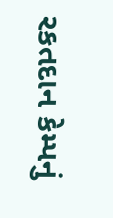રકતદાન કેમ્પનું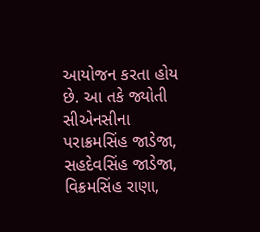આયોજન કરતા હોય છે. આ તકે જ્યોતી સીએનસીના પરાક્રમસિંહ જાડેજા, સહદેવસિંહ જાડેજા, વિક્રમસિંહ રાણા,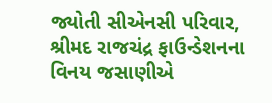જ્યોતી સીએનસી પરિવાર, શ્રીમદ રાજચંદ્ર ફાઉન્ડેશનના વિનય જસાણીએ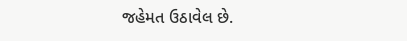જહેમત ઉઠાવેલ છે.